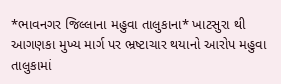*ભાવનગર જિલ્લાના મહુવા તાલુકાના* ખાટસુરા થી આગણકા મુખ્ય માર્ગ પર ભ્રષ્ટાચાર થયાનો આરોપ મહુવા તાલુકામાં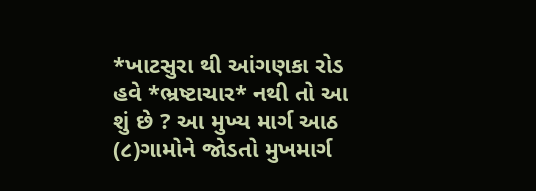*ખાટસુરા થી આંગણકા રોડ હવે *ભ્રષ્ટાચાર* નથી તો આ શું છે ? આ મુખ્ય માર્ગ આઠ (૮)ગામોને જોડતો મુખમાર્ગ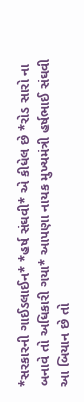*સરકારની ગાઈડલાઈન* *હર્ષ સંઘવી* એ કીધેલ છે *રોડ સારો ના બનાવે તો અધિકારી ગયા* આપણા નાયક મુખ્યમંત્રી હર્ષભાઈ સંઘવી આ બિયાન છે તો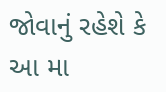જોવાનું રહેશે કે આ મા